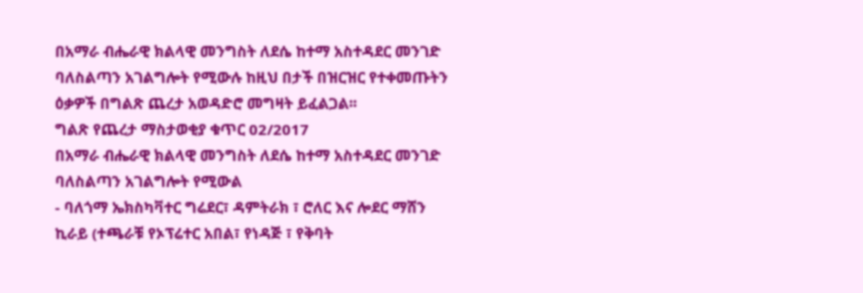በአማራ ብሔራዊ ክልላዊ መንግስት ለደሴ ከተማ አስተዳደር መንገድ ባለስልጣን አገልግሎት የሚውሉ ከዚህ በታች በዝርዝር የተቀመጡትን ዕቃዎች በግልጽ ጨረታ አወዳድሮ መግዛት ይፈልጋል፡፡
ግልጽ የጨረታ ማስታወቂያ ቁጥር 02/2017
በአማራ ብሔራዊ ክልላዊ መንግስት ለደሴ ከተማ አስተዳደር መንገድ ባለስልጣን አገልግሎት የሚውል
- ባለጎማ ኤክስካቫተር ግሬደር፣ ዳምትራክ ፣ ሮለር እና ሎደር ማሸን ኪራይ (ተጫራቹ የኦፕሬተር አበል፣ የነዳጅ ፣ የቅባት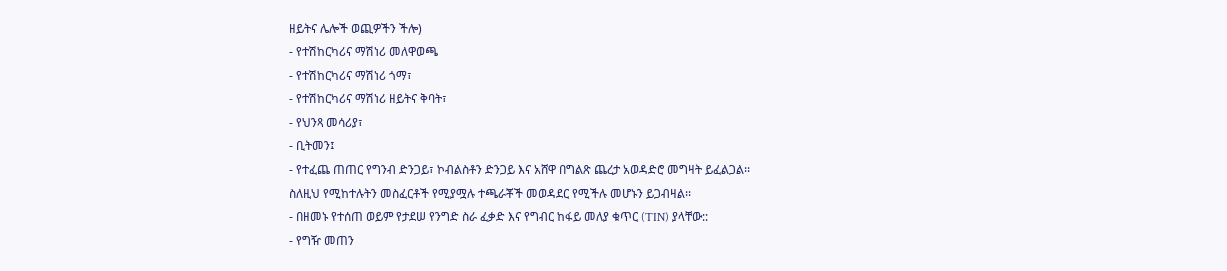ዘይትና ሌሎች ወጪዎችን ችሎ)
- የተሽከርካሪና ማሽነሪ መለዋወጫ
- የተሽከርካሪና ማሽነሪ ጎማ፣
- የተሽከርካሪና ማሽነሪ ዘይትና ቅባት፣
- የህንጻ መሳሪያ፣
- ቢትመን፤
- የተፈጨ ጠጠር የግንብ ድንጋይ፣ ኮብልስቶን ድንጋይ እና አሸዋ በግልጽ ጨረታ አወዳድሮ መግዛት ይፈልጋል፡፡
ስለዚህ የሚከተሉትን መስፈርቶች የሚያሟሉ ተጫራቾች መወዳደር የሚችሉ መሆኑን ይጋብዛል፡፡
- በዘመኑ የተሰጠ ወይም የታደሠ የንግድ ስራ ፈቃድ እና የግብር ከፋይ መለያ ቁጥር (TIN) ያላቸው::
- የግዥ መጠን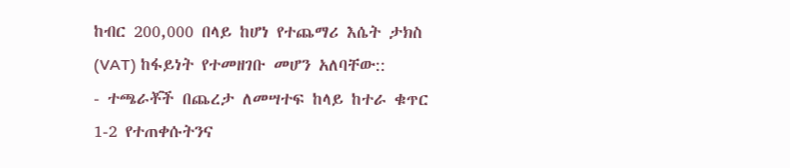ከብር 200,000 በላይ ከሆነ የተጨማሪ እሴት ታክስ (VAT) ከፋይነት የተመዘገቡ መሆን አለባቸው::
- ተጫራቾች በጨረታ ለመሣተፍ ከላይ ከተራ ቁጥር 1-2 የተጠቀሱትንና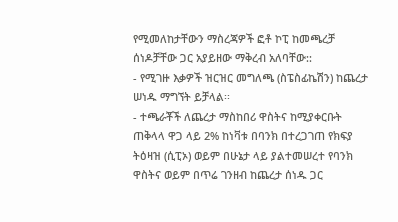የሚመለከታቸውን ማስረጃዎች ፎቶ ኮፒ ከመጫረቻ ሰነዶቻቸው ጋር አያይዘው ማቅረብ አለባቸው::
- የሚገዙ እቃዎች ዝርዝር መግለጫ (ስፔስፊኬሽን) ከጨረታ ሠነዱ ማግኘት ይቻላል፡፡
- ተጫራቾች ለጨረታ ማስከበሪ ዋስትና ከሚያቀርቡት ጠቅላላ ዋጋ ላይ 2% ከነቫቱ በባንክ በተረጋገጠ የክፍያ ትዕዛዝ (ሲፒኦ) ወይም በሁኔታ ላይ ያልተመሠረተ የባንክ ዋስትና ወይም በጥሬ ገንዘብ ከጨረታ ሰነዱ ጋር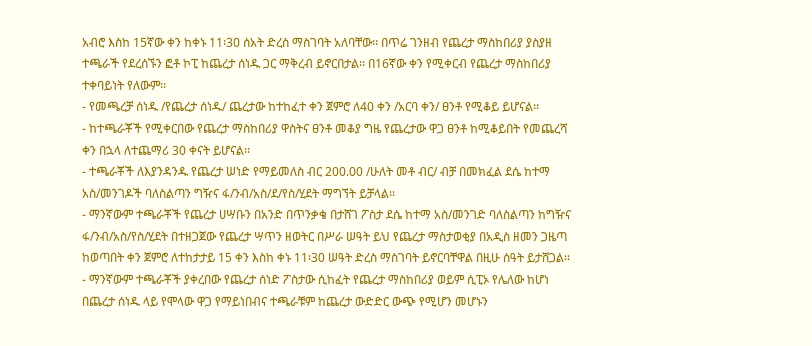አብሮ እስከ 15ኛው ቀን ከቀኑ 11፡30 ሰአት ድረስ ማስገባት አለባቸው፡፡ በጥሬ ገንዘብ የጨረታ ማስከበሪያ ያስያዘ ተጫራች የደረሰኙን ፎቶ ኮፒ ከጨረታ ሰነዱ ጋር ማቅረብ ይኖርበታል፡፡ በ16ኛው ቀን የሚቀርብ የጨረታ ማስከበሪያ ተቀባይነት የለውም፡፡
- የመጫረቻ ሰነዱ /የጨረታ ሰነዱ/ ጨረታው ከተከፈተ ቀን ጀምሮ ለ40 ቀን /አርባ ቀን/ ፀንቶ የሚቆይ ይሆናል፡፡
- ከተጫራቾች የሚቀርበው የጨረታ ማስከበሪያ ዋስትና ፀንቶ መቆያ ግዜ የጨረታው ዋጋ ፀንቶ ከሚቆይበት የመጨረሻ ቀን በኋላ ለተጨማሪ 30 ቀናት ይሆናል፡፡
- ተጫራቾች ለእያንዳንዱ የጨረታ ሠነድ የማይመለስ ብር 200.00 /ሁለት መቶ ብር/ ብቻ በመክፈል ደሴ ከተማ አስ/መንገዶች ባለስልጣን ግዥና ፋ/ንብ/አስ/ደ/የስ/ሂደት ማግኘት ይቻላል፡፡
- ማንኛውም ተጫራቾች የጨረታ ሀሣቡን በአንድ በጥንቃቄ በታሸገ ፖስታ ደሴ ከተማ አስ/መንገድ ባለስልጣን ከግዥና ፋ/ንብ/አስ/የስ/ሂደት በተዘጋጀው የጨረታ ሣጥን ዘወትር በሥራ ሠዓት ይህ የጨረታ ማስታወቂያ በአዲስ ዘመን ጋዜጣ ከወጣበት ቀን ጀምሮ ለተከታታይ 15 ቀን እስከ ቀኑ 11፡30 ሠዓት ድረስ ማስገባት ይኖርባቸዋል በዚሁ ሰዓት ይታሸጋል፡፡
- ማንኛውም ተጫራቾች ያቀረበው የጨረታ ሰነድ ፖስታው ሲከፈት የጨረታ ማስከበሪያ ወይም ሲፒኦ የሌለው ከሆነ በጨረታ ሰነዱ ላይ የሞላው ዋጋ የማይነበብና ተጫራቹም ከጨረታ ውድድር ውጭ የሚሆን መሆኑን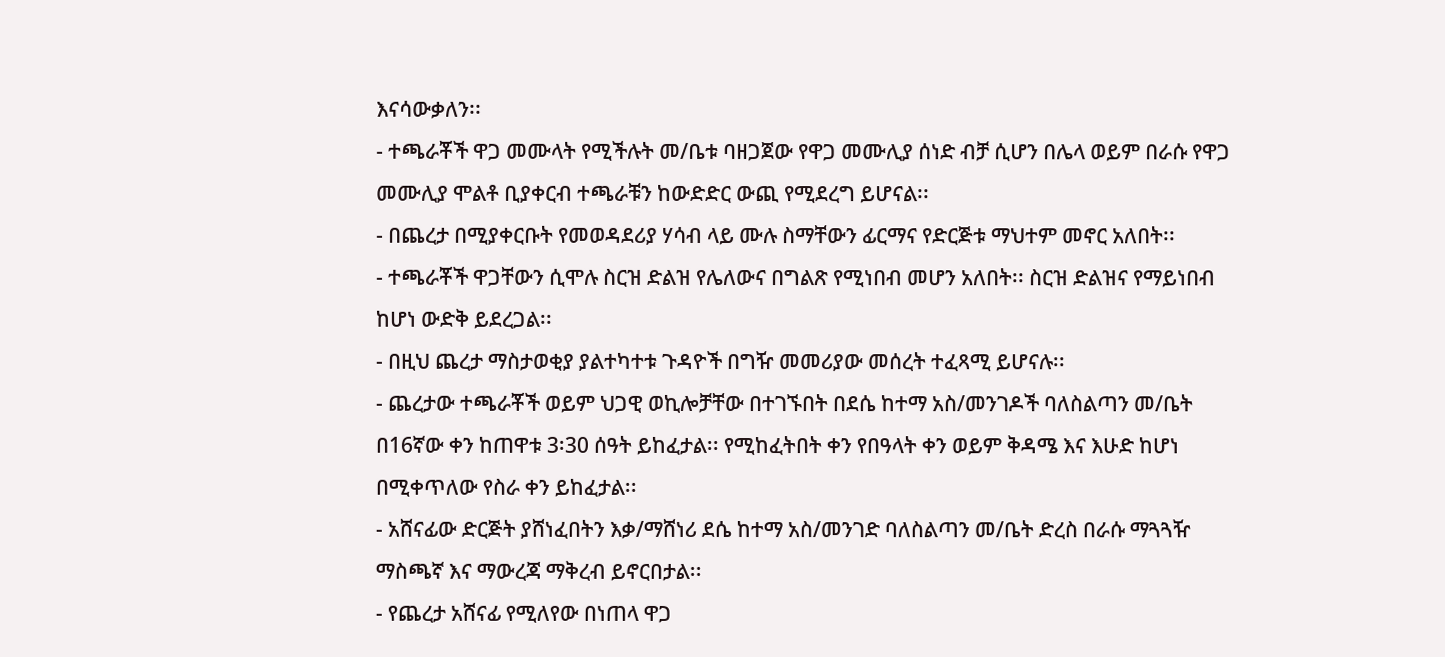እናሳውቃለን፡፡
- ተጫራቾች ዋጋ መሙላት የሚችሉት መ/ቤቱ ባዘጋጀው የዋጋ መሙሊያ ሰነድ ብቻ ሲሆን በሌላ ወይም በራሱ የዋጋ መሙሊያ ሞልቶ ቢያቀርብ ተጫራቹን ከውድድር ውጪ የሚደረግ ይሆናል፡፡
- በጨረታ በሚያቀርቡት የመወዳደሪያ ሃሳብ ላይ ሙሉ ስማቸውን ፊርማና የድርጅቱ ማህተም መኖር አለበት፡፡
- ተጫራቾች ዋጋቸውን ሲሞሉ ስርዝ ድልዝ የሌለውና በግልጽ የሚነበብ መሆን አለበት፡፡ ስርዝ ድልዝና የማይነበብ ከሆነ ውድቅ ይደረጋል፡፡
- በዚህ ጨረታ ማስታወቂያ ያልተካተቱ ጉዳዮች በግዥ መመሪያው መሰረት ተፈጻሚ ይሆናሉ፡፡
- ጨረታው ተጫራቾች ወይም ህጋዊ ወኪሎቻቸው በተገኙበት በደሴ ከተማ አስ/መንገዶች ባለስልጣን መ/ቤት በ16ኛው ቀን ከጠዋቱ 3፡30 ሰዓት ይከፈታል፡፡ የሚከፈትበት ቀን የበዓላት ቀን ወይም ቅዳሜ እና እሁድ ከሆነ በሚቀጥለው የስራ ቀን ይከፈታል፡፡
- አሸናፊው ድርጅት ያሸነፈበትን እቃ/ማሸነሪ ደሴ ከተማ አስ/መንገድ ባለስልጣን መ/ቤት ድረስ በራሱ ማጓጓዥ ማስጫኛ እና ማውረጃ ማቅረብ ይኖርበታል፡፡
- የጨረታ አሸናፊ የሚለየው በነጠላ ዋጋ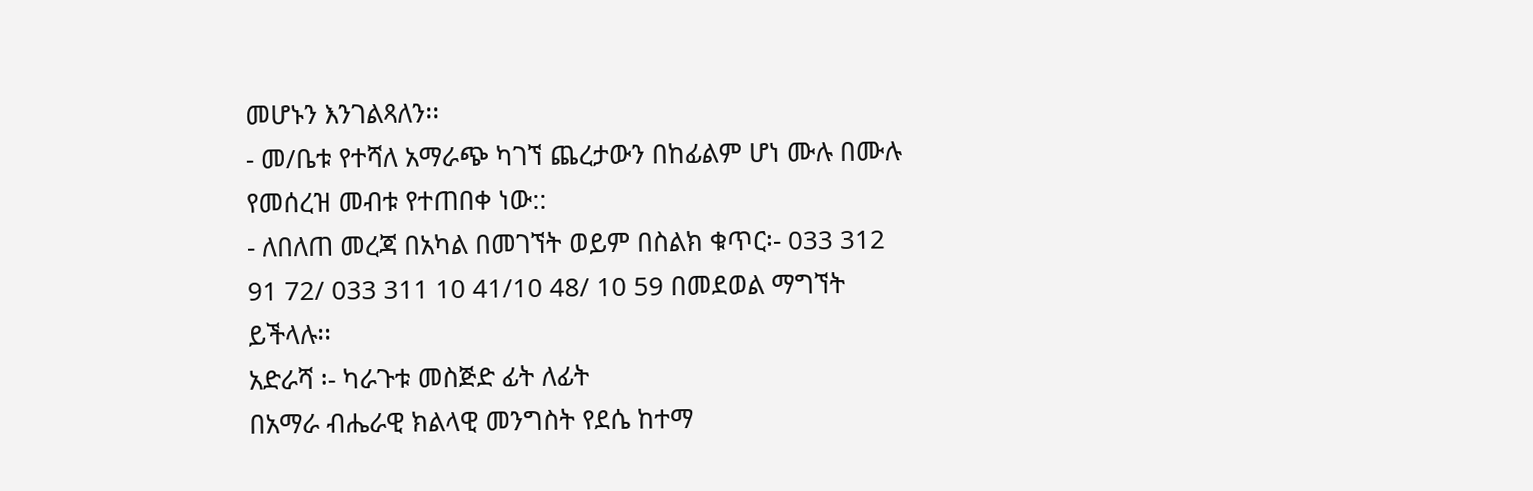መሆኑን እንገልጻለን፡፡
- መ/ቤቱ የተሻለ አማራጭ ካገኘ ጨረታውን በከፊልም ሆነ ሙሉ በሙሉ የመሰረዝ መብቱ የተጠበቀ ነው::
- ለበለጠ መረጃ በአካል በመገኘት ወይም በስልክ ቁጥር፡- 033 312 91 72/ 033 311 10 41/10 48/ 10 59 በመደወል ማግኘት ይችላሉ፡፡
አድራሻ ፡- ካራጉቱ መስጅድ ፊት ለፊት
በአማራ ብሔራዊ ክልላዊ መንግስት የደሴ ከተማ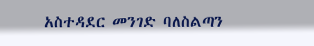አስተዳደር መንገድ ባለስልጣን